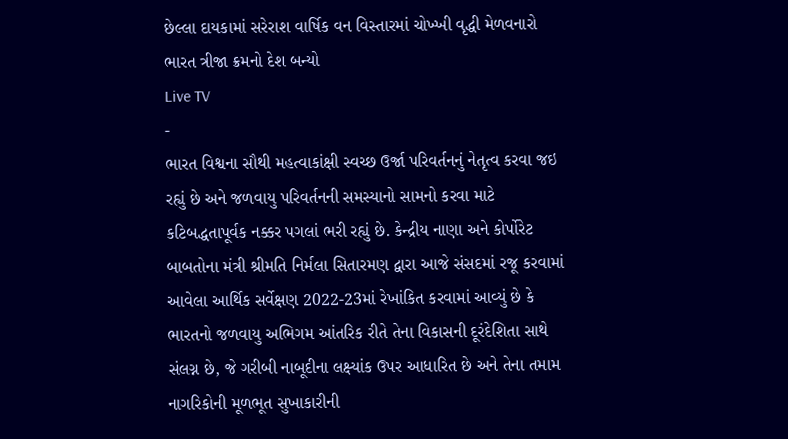છેલ્લા દાયકામાં સરેરાશ વાર્ષિક વન વિસ્તારમાં ચોખ્ખી વૃદ્ધી મેળવનારો ભારત ત્રીજા ક્રમનો દેશ બન્યો
Live TV
-
ભારત વિશ્વના સૌથી મહત્વાકાંક્ષી સ્વચ્છ ઉર્જા પરિવર્તનનું નેતૃત્વ કરવા જઇ રહ્યું છે અને જળવાયુ પરિવર્તનની સમસ્યાનો સામનો કરવા માટે કટિબદ્ધતાપૂર્વક નક્કર પગલાં ભરી રહ્યું છે. કેન્દ્રીય નાણા અને કોર્પોરેટ બાબતોના મંત્રી શ્રીમતિ નિર્મલા સિતારમણ દ્વારા આજે સંસદમાં રજૂ કરવામાં આવેલા આર્થિક સર્વેક્ષણ 2022-23માં રેખાંકિત કરવામાં આવ્યું છે કે ભારતનો જળવાયુ અભિગમ આંતરિક રીતે તેના વિકાસની દૂરંદેશિતા સાથે સંલગ્ન છે, જે ગરીબી નાબૂદીના લક્ષ્યાંક ઉપર આધારિત છે અને તેના તમામ નાગરિકોની મૂળભૂત સુખાકારીની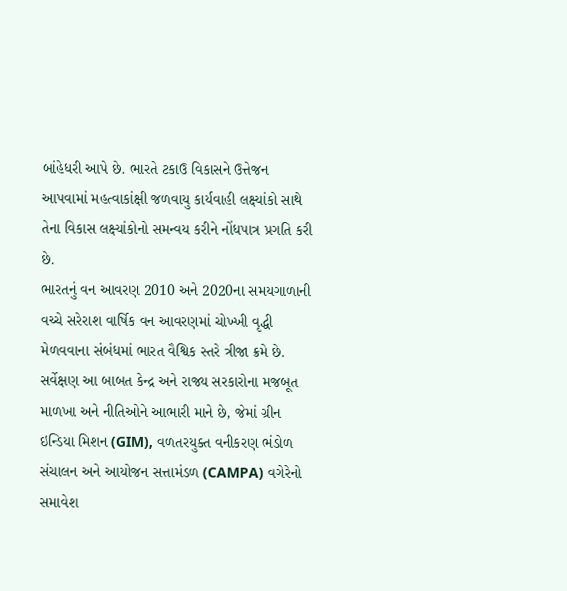બાંહેધરી આપે છે. ભારતે ટકાઉ વિકાસને ઉત્તેજન આપવામાં મહત્વાકાંક્ષી જળવાયુ કાર્યવાહી લક્ષ્યાંકો સાથે તેના વિકાસ લક્ષ્યાંકોનો સમન્વય કરીને નોંધપાત્ર પ્રગતિ કરી છે.
ભારતનું વન આવરણ 2010 અને 2020ના સમયગાળાની વચ્ચે સરેરાશ વાર્ષિક વન આવરણમાં ચોખ્ખી વૃદ્ધી મેળવવાના સંબંધમાં ભારત વૈશ્વિક સ્તરે ત્રીજા ક્રમે છે. સર્વેક્ષણ આ બાબત કેન્દ્ર અને રાજ્ય સરકારોના મજબૂત માળખા અને નીતિઓને આભારી માને છે, જેમાં ગ્રીન ઇન્ડિયા મિશન (GIM), વળતરયુક્ત વનીકરણ ભંડોળ સંચાલન અને આયોજન સત્તામંડળ (CAMPA) વગેરેનો સમાવેશ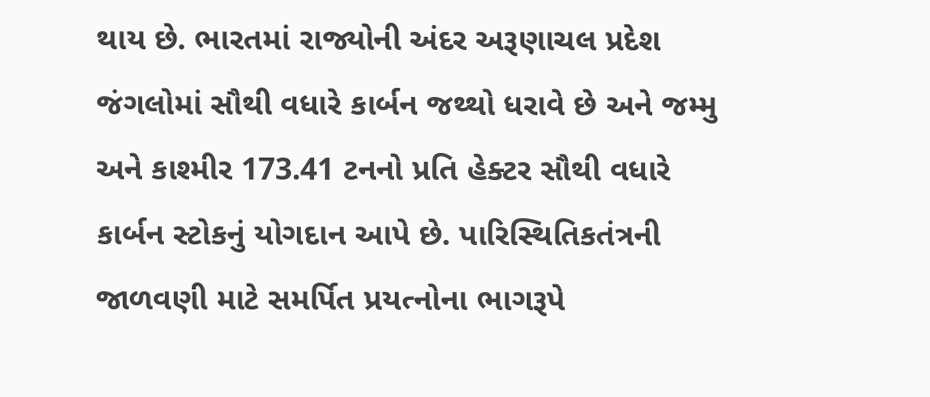થાય છે. ભારતમાં રાજ્યોની અંદર અરૂણાચલ પ્રદેશ જંગલોમાં સૌથી વધારે કાર્બન જથ્થો ધરાવે છે અને જમ્મુ અને કાશ્મીર 173.41 ટનનો પ્રતિ હેક્ટર સૌથી વધારે કાર્બન સ્ટોકનું યોગદાન આપે છે. પારિસ્થિતિકતંત્રની જાળવણી માટે સમર્પિત પ્રયત્નોના ભાગરૂપે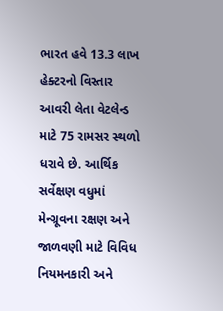ભારત હવે 13.3 લાખ હેક્ટરનો વિસ્તાર આવરી લેતા વેટલેન્ડ માટે 75 રામસર સ્થળો ધરાવે છે. આર્થિક સર્વેક્ષણ વધુમાં મેન્ગ્રૂવના રક્ષણ અને જાળવણી માટે વિવિધ નિયમનકારી અને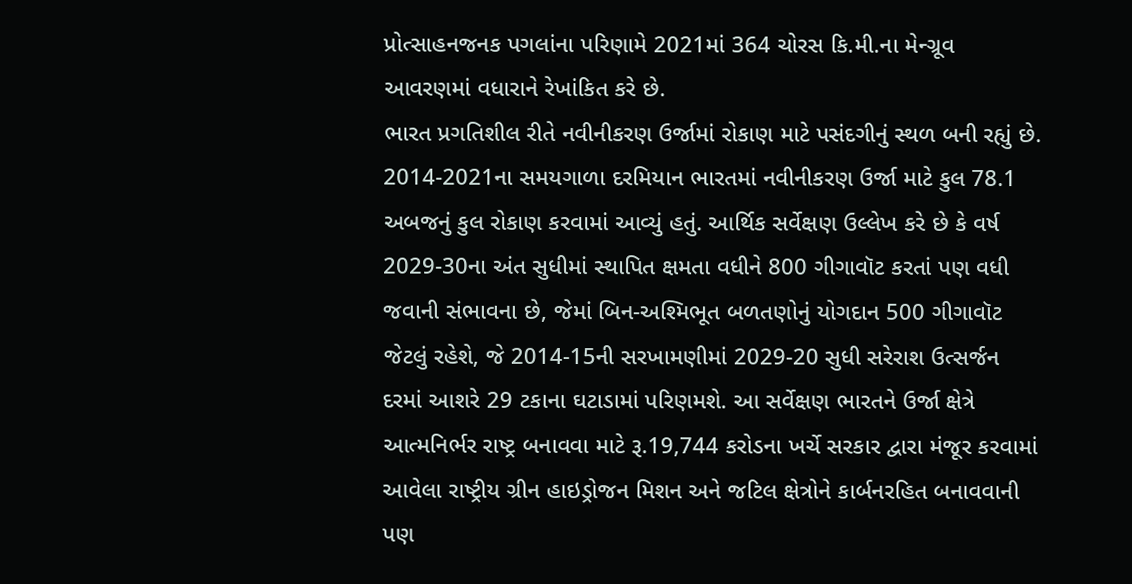પ્રોત્સાહનજનક પગલાંના પરિણામે 2021માં 364 ચોરસ કિ.મી.ના મેન્ગ્રૂવ આવરણમાં વધારાને રેખાંકિત કરે છે.
ભારત પ્રગતિશીલ રીતે નવીનીકરણ ઉર્જામાં રોકાણ માટે પસંદગીનું સ્થળ બની રહ્યું છે. 2014-2021ના સમયગાળા દરમિયાન ભારતમાં નવીનીકરણ ઉર્જા માટે કુલ 78.1 અબજનું કુલ રોકાણ કરવામાં આવ્યું હતું. આર્થિક સર્વેક્ષણ ઉલ્લેખ કરે છે કે વર્ષ 2029-30ના અંત સુધીમાં સ્થાપિત ક્ષમતા વધીને 800 ગીગાવૉટ કરતાં પણ વધી જવાની સંભાવના છે, જેમાં બિન-અશ્મિભૂત બળતણોનું યોગદાન 500 ગીગાવૉટ જેટલું રહેશે, જે 2014-15ની સરખામણીમાં 2029-20 સુધી સરેરાશ ઉત્સર્જન દરમાં આશરે 29 ટકાના ઘટાડામાં પરિણમશે. આ સર્વેક્ષણ ભારતને ઉર્જા ક્ષેત્રે આત્મનિર્ભર રાષ્ટ્ર બનાવવા માટે રૂ.19,744 કરોડના ખર્ચે સરકાર દ્વારા મંજૂર કરવામાં આવેલા રાષ્ટ્રીય ગ્રીન હાઇડ્રોજન મિશન અને જટિલ ક્ષેત્રોને કાર્બનરહિત બનાવવાની પણ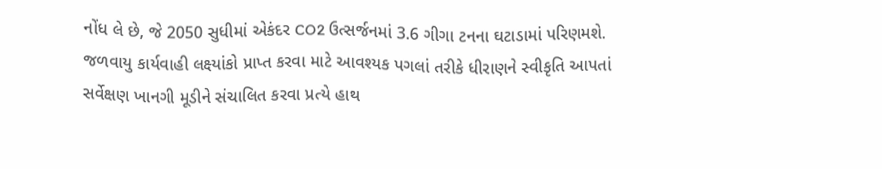નોંધ લે છે, જે 2050 સુધીમાં એકંદર CO2 ઉત્સર્જનમાં 3.6 ગીગા ટનના ઘટાડામાં પરિણમશે. જળવાયુ કાર્યવાહી લક્ષ્યાંકો પ્રાપ્ત કરવા માટે આવશ્યક પગલાં તરીકે ધીરાણને સ્વીકૃતિ આપતાં સર્વેક્ષણ ખાનગી મૂડીને સંચાલિત કરવા પ્રત્યે હાથ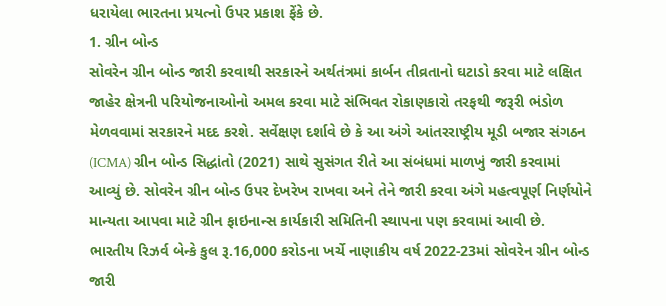ધરાયેલા ભારતના પ્રયત્નો ઉપર પ્રકાશ ફેંકે છે.
1. ગ્રીન બોન્ડ
સોવરેન ગ્રીન બોન્ડ જારી કરવાથી સરકારને અર્થતંત્રમાં કાર્બન તીવ્રતાનો ઘટાડો કરવા માટે લક્ષિત જાહેર ક્ષેત્રની પરિયોજનાઓનો અમલ કરવા માટે સંભિવત રોકાણકારો તરફથી જરૂરી ભંડોળ મેળવવામાં સરકારને મદદ કરશે. સર્વેક્ષણ દર્શાવે છે કે આ અંગે આંતરરાષ્ટ્રીય મૂડી બજાર સંગઠન (ICMA) ગ્રીન બોન્ડ સિદ્ધાંતો (2021) સાથે સુસંગત રીતે આ સંબંધમાં માળખું જારી કરવામાં આવ્યું છે. સોવરેન ગ્રીન બોન્ડ ઉપર દેખરેખ રાખવા અને તેને જારી કરવા અંગે મહત્વપૂર્ણ નિર્ણયોને માન્યતા આપવા માટે ગ્રીન ફાઇનાન્સ કાર્યકારી સમિતિની સ્થાપના પણ કરવામાં આવી છે. ભારતીય રિઝર્વ બેન્કે કુલ રૂ.16,000 કરોડના ખર્ચે નાણાકીય વર્ષ 2022-23માં સોવરેન ગ્રીન બોન્ડ જારી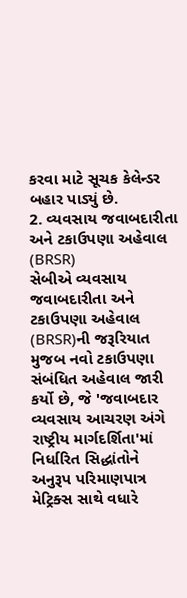કરવા માટે સૂચક કેલેન્ડર બહાર પાડ્યું છે.
2. વ્યવસાય જવાબદારીતા અને ટકાઉપણા અહેવાલ (BRSR)
સેબીએ વ્યવસાય જવાબદારીતા અને ટકાઉપણા અહેવાલ (BRSR)ની જરૂરિયાત મુજબ નવો ટકાઉપણા સંબંધિત અહેવાલ જારી કર્યો છે, જે 'જવાબદાર વ્યવસાય આચરણ અંગે રાષ્ટ્રીય માર્ગદર્શિતા'માં નિર્ધારિત સિદ્ધાંતોને અનુરૂપ પરિમાણપાત્ર મેટ્રિક્સ સાથે વધારે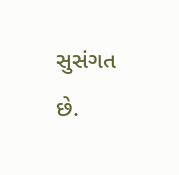સુસંગત છે.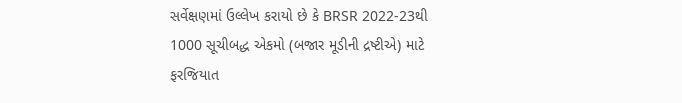સર્વેક્ષણમાં ઉલ્લેખ કરાયો છે કે BRSR 2022-23થી 1000 સૂચીબદ્ધ એકમો (બજાર મૂડીની દ્રષ્ટીએ) માટે ફરજિયાત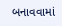બનાવવામાં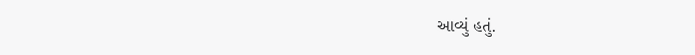આવ્યું હતું.